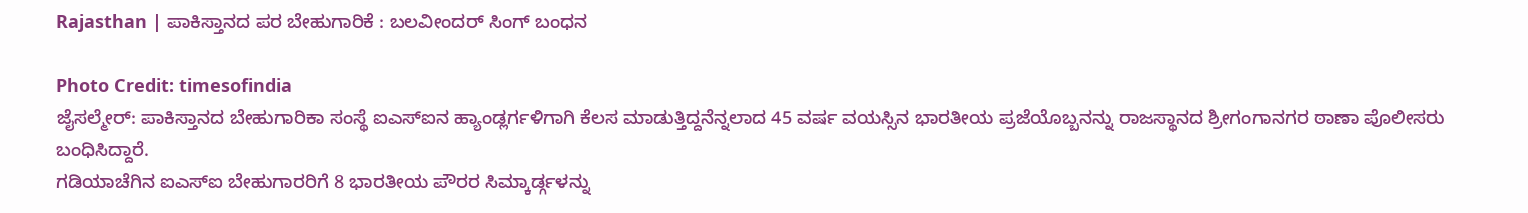Rajasthan | ಪಾಕಿಸ್ತಾನದ ಪರ ಬೇಹುಗಾರಿಕೆ : ಬಲವೀಂದರ್ ಸಿಂಗ್ ಬಂಧನ

Photo Credit: timesofindia
ಜೈಸಲ್ಮೇರ್: ಪಾಕಿಸ್ತಾನದ ಬೇಹುಗಾರಿಕಾ ಸಂಸ್ಥೆ ಐಎಸ್ಐನ ಹ್ಯಾಂಡ್ಲರ್ಗಳಿಗಾಗಿ ಕೆಲಸ ಮಾಡುತ್ತಿದ್ದನೆನ್ನಲಾದ 45 ವರ್ಷ ವಯಸ್ಸಿನ ಭಾರತೀಯ ಪ್ರಜೆಯೊಬ್ಬನನ್ನು ರಾಜಸ್ಥಾನದ ಶ್ರೀಗಂಗಾನಗರ ಠಾಣಾ ಪೊಲೀಸರು ಬಂಧಿಸಿದ್ದಾರೆ.
ಗಡಿಯಾಚೆಗಿನ ಐಎಸ್ಐ ಬೇಹುಗಾರರಿಗೆ 8 ಭಾರತೀಯ ಪೌರರ ಸಿಮ್ಕಾರ್ಡ್ಗಳನ್ನು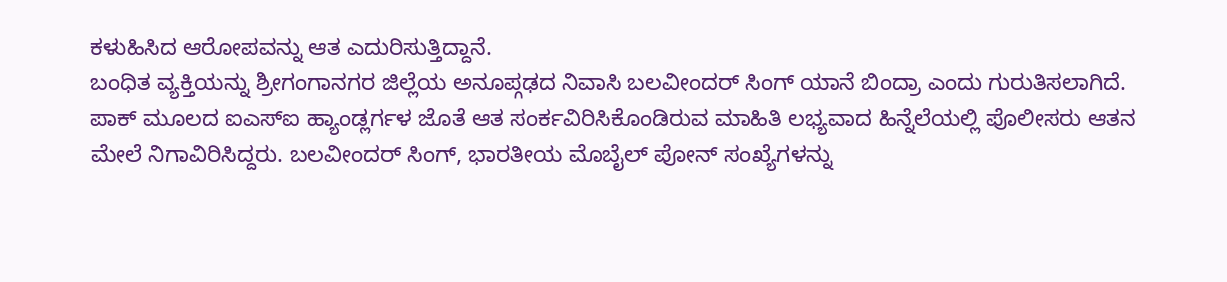ಕಳುಹಿಸಿದ ಆರೋಪವನ್ನು ಆತ ಎದುರಿಸುತ್ತಿದ್ದಾನೆ.
ಬಂಧಿತ ವ್ಯಕ್ತಿಯನ್ನು ಶ್ರೀಗಂಗಾನಗರ ಜಿಲ್ಲೆಯ ಅನೂಪ್ಗಢದ ನಿವಾಸಿ ಬಲವೀಂದರ್ ಸಿಂಗ್ ಯಾನೆ ಬಿಂದ್ರಾ ಎಂದು ಗುರುತಿಸಲಾಗಿದೆ.
ಪಾಕ್ ಮೂಲದ ಐಎಸ್ಐ ಹ್ಯಾಂಡ್ಲರ್ಗಳ ಜೊತೆ ಆತ ಸಂರ್ಕವಿರಿಸಿಕೊಂಡಿರುವ ಮಾಹಿತಿ ಲಭ್ಯವಾದ ಹಿನ್ನೆಲೆಯಲ್ಲಿ ಪೊಲೀಸರು ಆತನ ಮೇಲೆ ನಿಗಾವಿರಿಸಿದ್ದರು. ಬಲವೀಂದರ್ ಸಿಂಗ್, ಭಾರತೀಯ ಮೊಬೈಲ್ ಪೋನ್ ಸಂಖ್ಯೆಗಳನ್ನು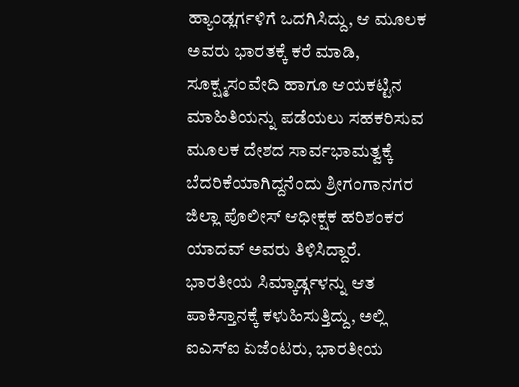ಹ್ಯಾಂಡ್ಲರ್ಗಳಿಗೆ ಒದಗಿಸಿದ್ದು, ಆ ಮೂಲಕ ಅವರು ಭಾರತಕ್ಕೆ ಕರೆ ಮಾಡಿ, ಸೂಕ್ಷ್ಮಸಂವೇದಿ ಹಾಗೂ ಆಯಕಟ್ಟಿನ ಮಾಹಿತಿಯನ್ನು ಪಡೆಯಲು ಸಹಕರಿಸುವ ಮೂಲಕ ದೇಶದ ಸಾರ್ವಭಾಮತ್ವಕ್ಕೆ ಬೆದರಿಕೆಯಾಗಿದ್ದನೆಂದು ಶ್ರೀಗಂಗಾನಗರ ಜಿಲ್ಲಾ ಪೊಲೀಸ್ ಆಧೀಕ್ಷಕ ಹರಿಶಂಕರ ಯಾದವ್ ಅವರು ತಿಳಿಸಿದ್ದಾರೆ.
ಭಾರತೀಯ ಸಿಮ್ಕಾರ್ಡ್ಗಳನ್ನು ಆತ ಪಾಕಿಸ್ತಾನಕ್ಕೆ ಕಳುಹಿಸುತ್ತಿದ್ದು, ಅಲ್ಲಿ ಐಎಸ್ಐ ಏಜೆಂಟರು, ಭಾರತೀಯ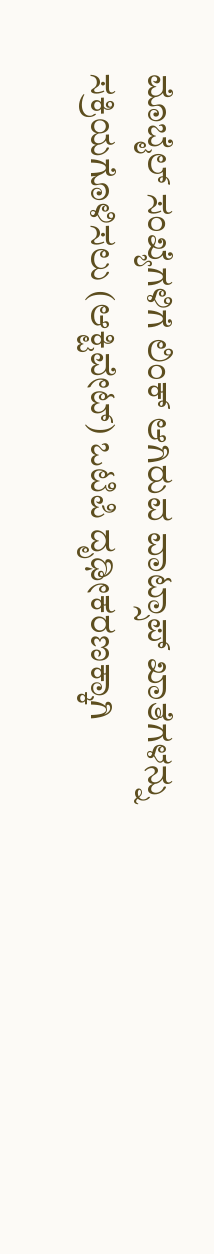ಮೊಬೈಲ್ ಸಂಖ್ಯೆಗಳಿಗೆ ಲಿಂಕ್ ಆಗಿರುವ ವಾಟ್ಸಾಪ್ ಖಾತೆಗಳನ್ನು ಸಕ್ರಿಯಗೊಳಿಸಲು (ಆಕ್ಟಿವೇಟ್) ಒಟಿಪಿ ದೃಢೀಕರಣಕ್ಕಾಗಿ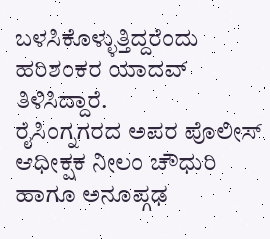ಬಳಸಿಕೊಳ್ಳುತ್ತಿದ್ದರೆಂದು ಹರಿಶಂಕರ ಯಾದವ್ ತಿಳಿಸಿದ್ದಾರೆ.
ರೈಸಿಂಗ್ನಗರದ ಅಪರ ಪೊಲೀಸ್ ಆಧೀಕ್ಷಕ ನೀಲಂ ಚೌಧುರಿ ಹಾಗೂ ಅನೂಪ್ಗಢ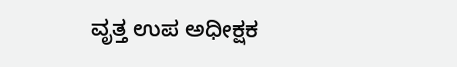ವೃತ್ತ ಉಪ ಅಧೀಕ್ಷಕ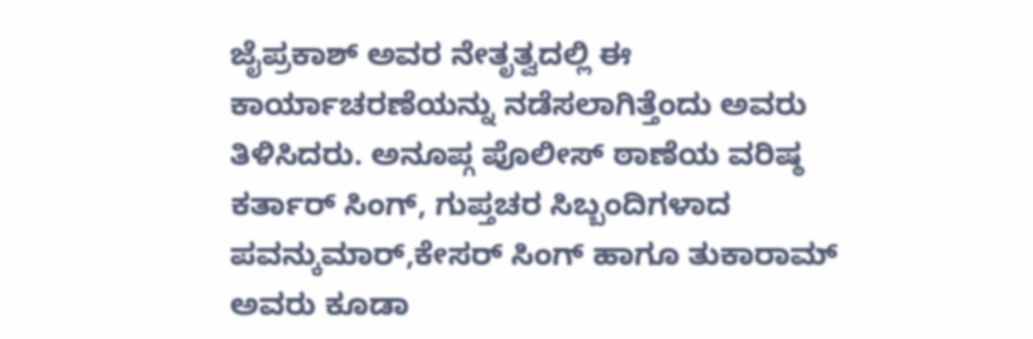ಜೈಪ್ರಕಾಶ್ ಅವರ ನೇತೃತ್ವದಲ್ಲಿ ಈ ಕಾರ್ಯಾಚರಣೆಯನ್ನು ನಡೆಸಲಾಗಿತ್ತೆಂದು ಅವರು ತಿಳಿಸಿದರು. ಅನೂಪ್ಗ ಪೊಲೀಸ್ ಠಾಣೆಯ ವರಿಷ್ಠ ಕರ್ತಾರ್ ಸಿಂಗ್, ಗುಪ್ತಚರ ಸಿಬ್ಬಂದಿಗಳಾದ ಪವನ್ಕುಮಾರ್,ಕೇಸರ್ ಸಿಂಗ್ ಹಾಗೂ ತುಕಾರಾಮ್ ಅವರು ಕೂಡಾ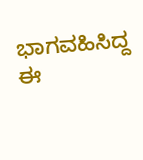ಭಾಗವಹಿಸಿದ್ದ ಈ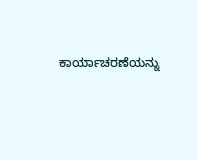ಕಾರ್ಯಾಚರಣೆಯನ್ನು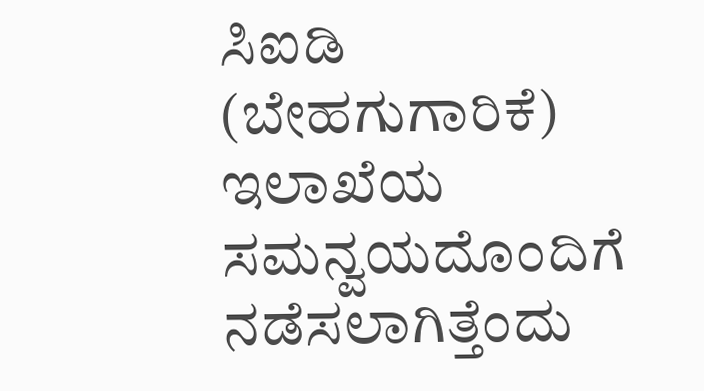ಸಿಐಡಿ (ಬೇಹಗುಗಾರಿಕೆ) ಇಲಾಖೆಯ ಸಮನ್ವಯದೊಂದಿಗೆ ನಡೆಸಲಾಗಿತ್ತೆಂದು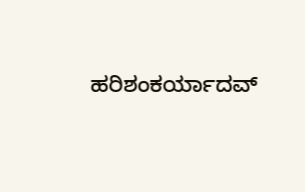ಹರಿಶಂಕರ್ಯಾದವ್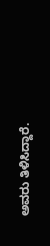ಅವರು ತಿಳಿಸಿದ್ದಾರೆ.